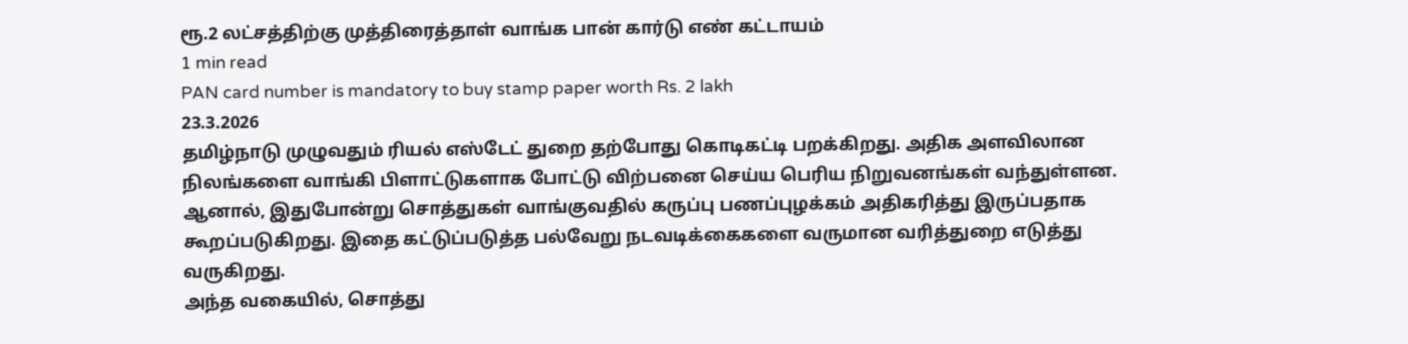ரூ.2 லட்சத்திற்கு முத்திரைத்தாள் வாங்க பான் கார்டு எண் கட்டாயம்
1 min read
PAN card number is mandatory to buy stamp paper worth Rs. 2 lakh
23.3.2026
தமிழ்நாடு முழுவதும் ரியல் எஸ்டேட் துறை தற்போது கொடிகட்டி பறக்கிறது. அதிக அளவிலான நிலங்களை வாங்கி பிளாட்டுகளாக போட்டு விற்பனை செய்ய பெரிய நிறுவனங்கள் வந்துள்ளன. ஆனால், இதுபோன்று சொத்துகள் வாங்குவதில் கருப்பு பணப்புழக்கம் அதிகரித்து இருப்பதாக கூறப்படுகிறது. இதை கட்டுப்படுத்த பல்வேறு நடவடிக்கைகளை வருமான வரித்துறை எடுத்து வருகிறது.
அந்த வகையில், சொத்து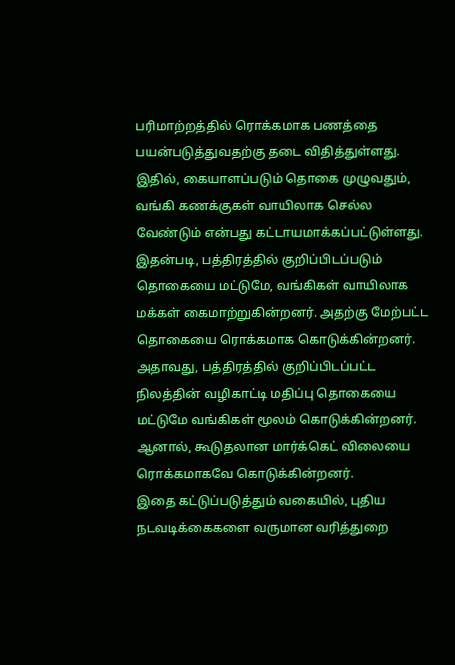பரிமாற்றத்தில் ரொக்கமாக பணத்தை பயன்படுத்துவதற்கு தடை விதித்துள்ளது. இதில், கையாளப்படும் தொகை முழுவதும், வங்கி கணக்குகள் வாயிலாக செல்ல வேண்டும் என்பது கட்டாயமாக்கப்பட்டுள்ளது.
இதன்படி, பத்திரத்தில் குறிப்பிடப்படும் தொகையை மட்டுமே, வங்கிகள் வாயிலாக மக்கள் கைமாற்றுகின்றனர். அதற்கு மேற்பட்ட தொகையை ரொக்கமாக கொடுக்கின்றனர். அதாவது, பத்திரத்தில் குறிப்பிடப்பட்ட நிலத்தின் வழிகாட்டி மதிப்பு தொகையை மட்டுமே வங்கிகள் மூலம் கொடுக்கின்றனர். ஆனால், கூடுதலான மார்க்கெட் விலையை ரொக்கமாகவே கொடுக்கின்றனர்.
இதை கட்டுப்படுத்தும் வகையில், புதிய நடவடிக்கைகளை வருமான வரித்துறை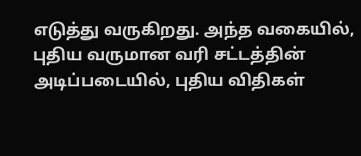எடுத்து வருகிறது. அந்த வகையில், புதிய வருமான வரி சட்டத்தின் அடிப்படையில், புதிய விதிகள்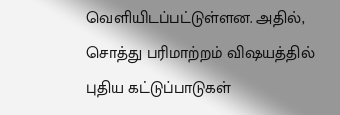வெளியிடப்பட்டுள்ளன. அதில், சொத்து பரிமாற்றம் விஷயத்தில் புதிய கட்டுப்பாடுகள்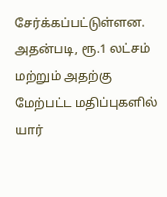சேர்க்கப்பட்டுள்ளன.
அதன்படி, ரூ.1 லட்சம் மற்றும் அதற்கு மேற்பட்ட மதிப்புகளில் யார்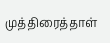முத்திரைத்தாள்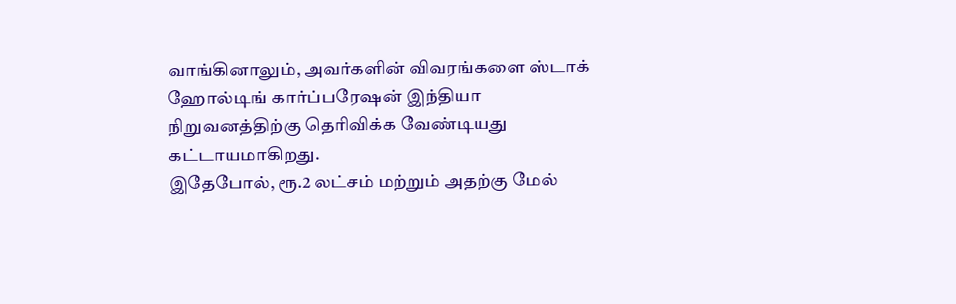வாங்கினாலும், அவர்களின் விவரங்களை ஸ்டாக் ஹோல்டிங் கார்ப்பரேஷன் இந்தியா நிறுவனத்திற்கு தெரிவிக்க வேண்டியது கட்டாயமாகிறது.
இதேபோல், ரூ.2 லட்சம் மற்றும் அதற்கு மேல்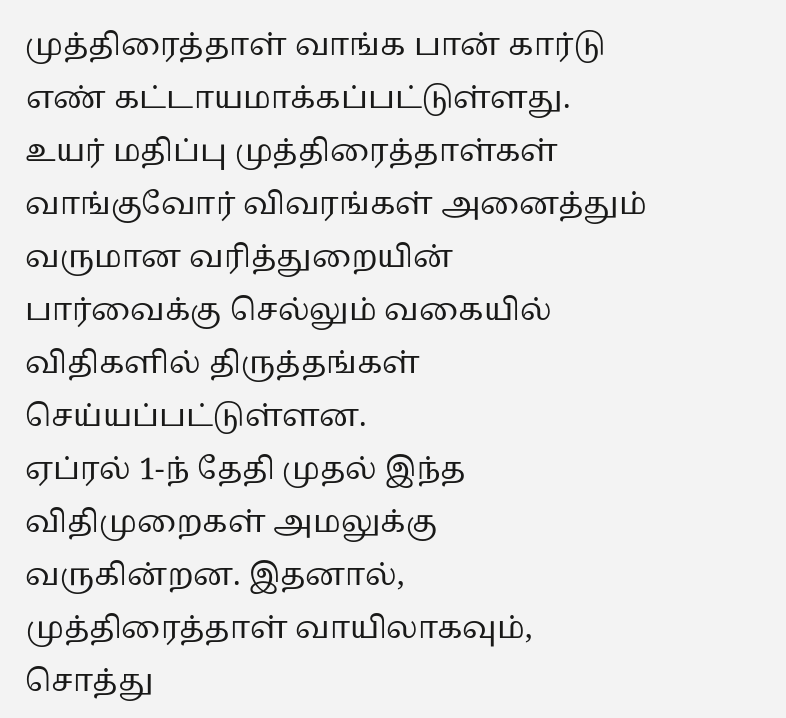முத்திரைத்தாள் வாங்க பான் கார்டு எண் கட்டாயமாக்கப்பட்டுள்ளது. உயர் மதிப்பு முத்திரைத்தாள்கள் வாங்குவோர் விவரங்கள் அனைத்தும் வருமான வரித்துறையின் பார்வைக்கு செல்லும் வகையில் விதிகளில் திருத்தங்கள் செய்யப்பட்டுள்ளன.
ஏப்ரல் 1-ந் தேதி முதல் இந்த விதிமுறைகள் அமலுக்கு வருகின்றன. இதனால், முத்திரைத்தாள் வாயிலாகவும், சொத்து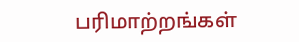பரிமாற்றங்கள்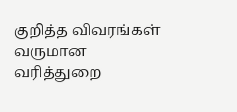குறித்த விவரங்கள் வருமான வரித்துறை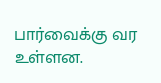பார்வைக்கு வர உள்ளன.